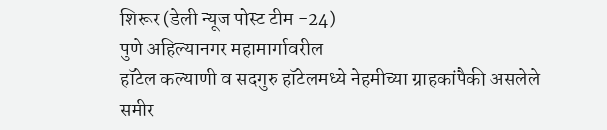शिरूर (डेली न्यूज पोस्ट टीम -24)
पुणे अहिल्यानगर महामार्गावरील
हॉटेल कल्याणी व सदगुरु हॉटेलमध्ये नेहमीच्या ग्राहकांपैकी असलेले समीर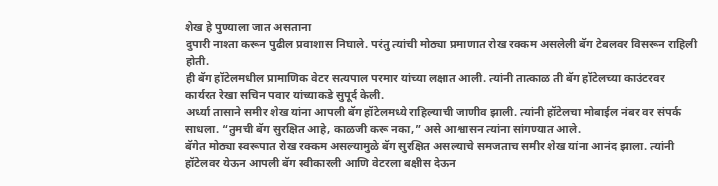शेख हे पुण्याला जात असताना
दुपारी नाश्ता करून पुढील प्रवाशास निघाले. परंतु त्यांची मोठ्या प्रमाणात रोख रक्कम असलेली बॅग टेबलवर विसरून राहिली होती.
ही बॅग हॉटेलमधील प्रामाणिक वेटर सत्यपाल परमार यांच्या लक्षात आली. त्यांनी तात्काळ ती बॅग हॉटेलच्या काउंटरवर कार्यरत रेखा सचिन पवार यांच्याकडे सुपूर्द केली.
अर्ध्या तासाने समीर शेख यांना आपली बॅग हॉटेलमध्ये राहिल्याची जाणीव झाली. त्यांनी हॉटेलचा मोबाईल नंबर वर संपर्क साधला. “तुमची बॅग सुरक्षित आहे, काळजी करू नका,” असे आश्वासन त्यांना सांगण्यात आले.
बॅगेत मोठ्या स्वरूपात रोख रक्कम असल्यामुळे बॅग सुरक्षित असल्याचे समजताच समीर शेख यांना आनंद झाला. त्यांनी हॉटेलवर येऊन आपली बॅग स्वीकारली आणि वेटरला बक्षीस देऊन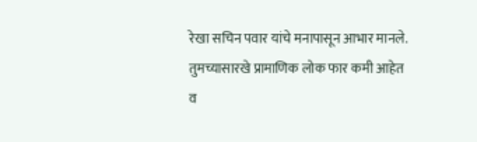रेखा सचिन पवार यांचे मनापासून आभार मानले.
तुमच्यासारखे प्रामाणिक लोक फार कमी आहेत व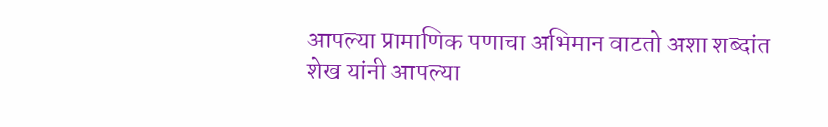आपल्या प्रामाणिक पणाचा अभिमान वाटतो अशा शब्दांत शेख यांनी आपल्या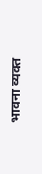भावना व्यक्त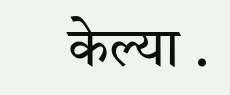केल्या .